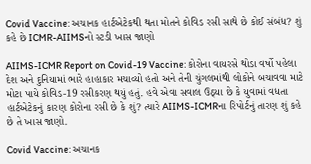Covid Vaccine: અચાનક હાર્ટએટેકથી થતા મોતને કોવિડ રસી સાથે છે કોઈ સંબંધ? શું કહે છે ICMR-AIIMSનો સ્ટડી ખાસ જાણો

AIIMS-ICMR Report on Covid-19 Vaccine: કોરોના વાયરસે થોડા વર્ષો પહેલા દેશ અને દુનિયામાં ભારે હાહાકાર મચાવ્યો હતો અને તેની ચુંગલમાંથી લોકોને બચાવવા માટે મોટા પાયે કોવિડ-19 રસીકરણ થયું હતું. હવે એવા સવાલ ઉઠ્યા છે કે યુવામાં વધતા હાર્ટએટેકનું કારણ કોરોના રસી છે કે શું? ત્યારે AIIMS-ICMRના રિપોર્ટનું તારણ શું કહે છે તે ખાસ જાણો.

Covid Vaccine: અચાનક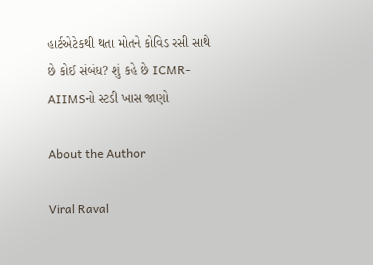હાર્ટએટેકથી થતા મોતને કોવિડ રસી સાથે છે કોઈ સંબંધ? શું કહે છે ICMR-AIIMSનો સ્ટડી ખાસ જાણો

About the Author

Viral Raval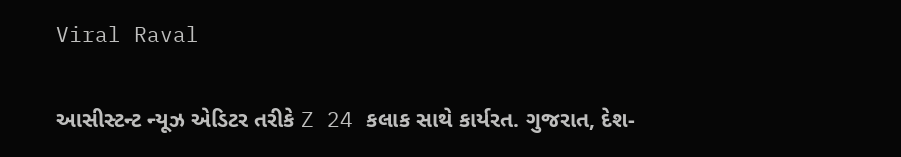Viral Raval

આસીસ્ટન્ટ ન્યૂઝ એડિટર તરીકે Z 24 કલાક સાથે કાર્યરત. ગુજરાત, દેશ-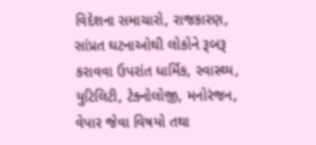વિદેશના સમાચારો, રાજકારણ, સાંપ્રત ઘટનાઓથી લોકોને રૂબરૂ કરાવવા ઉપરાંત ધાર્મિક, સ્વાસ્થ્ય, યુટિલિટી, ટેક્નોલોજી, મનોરંજન, વેપાર જેવા વિષયો તથા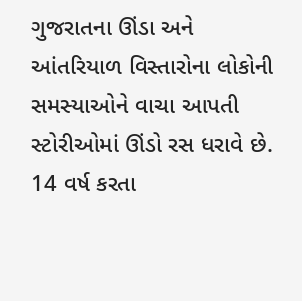ગુજરાતના ઊંડા અને આંતરિયાળ વિસ્તારોના લોકોની સમસ્યાઓને વાચા આપતી સ્ટોરીઓમાં ઊંડો રસ ધરાવે છે. 14 વર્ષ કરતા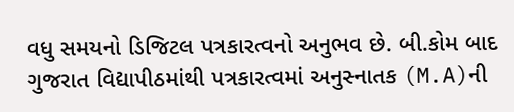વધુ સમયનો ડિજિટલ પત્રકારત્વનો અનુભવ છે. બી.કોમ બાદ ગુજરાત વિદ્યાપીઠમાંથી પત્રકારત્વમાં અનુસ્નાતક (M.A)ની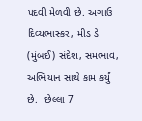પદવી મેળવી છે. અગાઉ દિવ્યભાસ્કર, મીડ ડે (મુંબઈ) સંદેશ, સમભાવ, અભિયાન સાથે કામ કર્યું છે.  છેલ્લા 7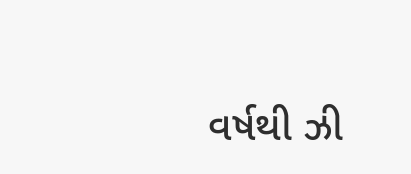વર્ષથી ઝી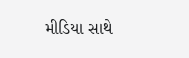મીડિયા સાથે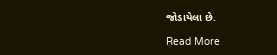જોડાયેલા છે.

Read More